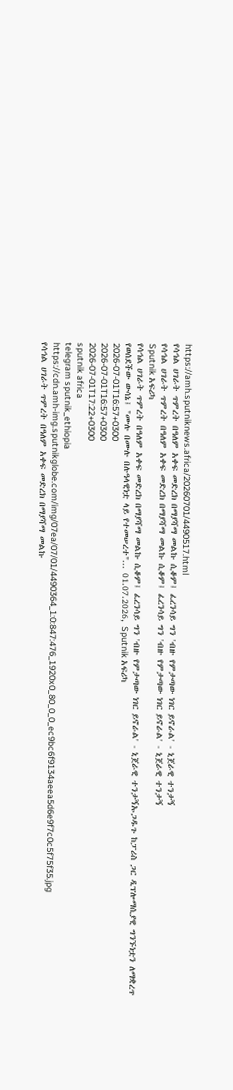https://amh.sputniknews.africa/20260701/4490517.html
የሳኅል ሀገራት ጥምረት በዓለም አቀፍ መድረክ በማያሻማ መልኩ ሲቆም፤ ፈረንሳይ ግን 'ብዙ የምታጣው ነገር ይኖራል' - ኒጀራዊ ተንታኝ
የሳኅል ሀገራት ጥምረት በዓለም አቀፍ መድረክ በማያሻማ መልኩ ሲቆም፤ ፈረንሳይ ግን 'ብዙ የምታጣው ነገር ይኖራል' - ኒጀራዊ ተንታኝ
Sputnik አፍሪካ
የሳኅል ሀገራት ጥምረት በዓለም አቀፍ መድረክ በማያሻማ መልኩ ሲቆም፤ ፈረንሳይ ግን 'ብዙ የምታጣው ነገር ይኖራል' - ኒጀራዊ ተንታኝኡጋዱጉ ከፓሪስ ጋር ዲፕሎማሲያዊ ግንኙነቷን ለማቋረጥ የወሰደችው ውሳኔ፤ "ሙሉ በሙሉ በሉዓላዊነቷ ላይ የተመሠረተ"... 01.07.2026, Sputnik አፍሪካ
2026-07-01T16:57+0300
2026-07-01T16:57+0300
2026-07-01T17:22+0300
sputnik africa
telegram sputnik_ethiopia
https://cdn.amh-img.sputnikglobe.com/img/07ea/07/01/4490364_1:0:847:476_1920x0_80_0_0_ec9bc6f9134aeea5d6e9f7c0c5f75f35.jpg
የሳኅል ሀገራት ጥምረት በዓለም አቀፍ መድረክ በማያሻማ መልኩ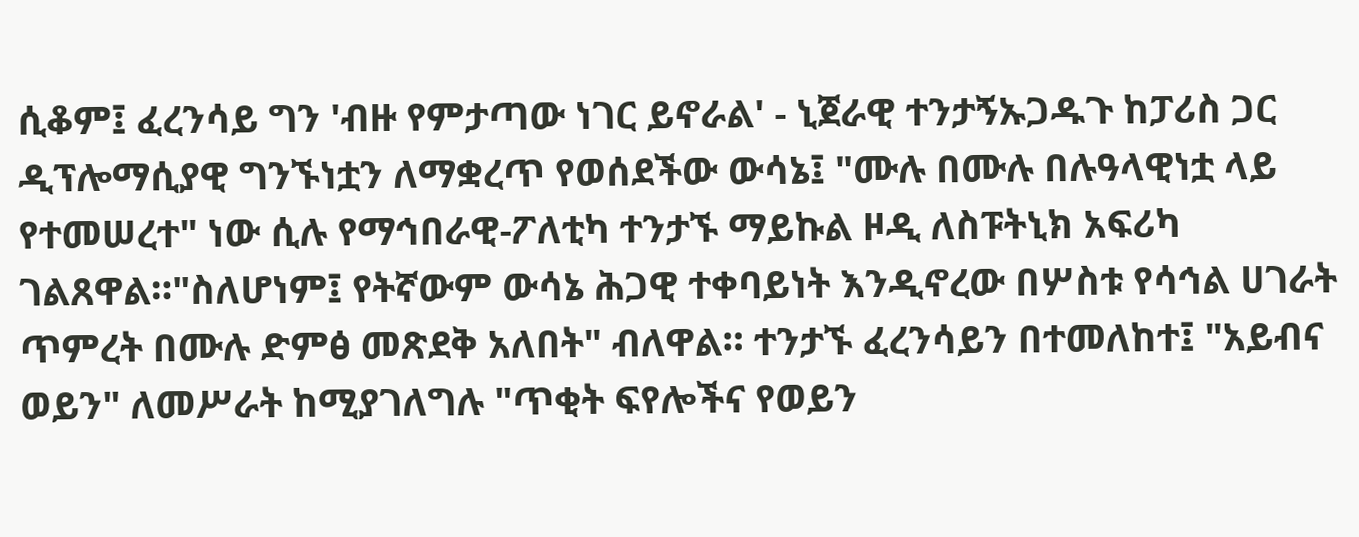ሲቆም፤ ፈረንሳይ ግን 'ብዙ የምታጣው ነገር ይኖራል' - ኒጀራዊ ተንታኝኡጋዱጉ ከፓሪስ ጋር ዲፕሎማሲያዊ ግንኙነቷን ለማቋረጥ የወሰደችው ውሳኔ፤ "ሙሉ በሙሉ በሉዓላዊነቷ ላይ የተመሠረተ" ነው ሲሉ የማኅበራዊ-ፖለቲካ ተንታኙ ማይኩል ዞዲ ለስፑትኒክ አፍሪካ ገልጸዋል።"ስለሆነም፤ የትኛውም ውሳኔ ሕጋዊ ተቀባይነት እንዲኖረው በሦስቱ የሳኅል ሀገራት ጥምረት በሙሉ ድምፅ መጽደቅ አለበት" ብለዋል። ተንታኙ ፈረንሳይን በተመለከተ፤ "አይብና ወይን" ለመሥራት ከሚያገለግሉ "ጥቂት ፍየሎችና የወይን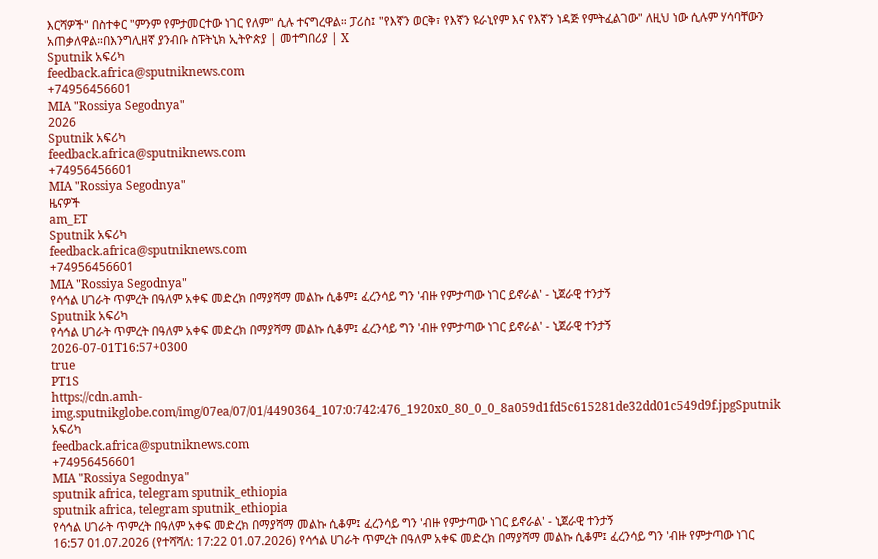እርሻዎች" በስተቀር "ምንም የምታመርተው ነገር የለም" ሲሉ ተናግረዋል። ፓሪስ፤ "የእኛን ወርቅ፣ የእኛን ዩራኒየም እና የእኛን ነዳጅ የምትፈልገው" ለዚህ ነው ሲሉም ሃሳባቸውን አጠቃለዋል።በእንግሊዘኛ ያንብቡ ስፑትኒክ ኢትዮጵያ | መተግበሪያ | X
Sputnik አፍሪካ
feedback.africa@sputniknews.com
+74956456601
MIA "Rossiya Segodnya"
2026
Sputnik አፍሪካ
feedback.africa@sputniknews.com
+74956456601
MIA "Rossiya Segodnya"
ዜናዎች
am_ET
Sputnik አፍሪካ
feedback.africa@sputniknews.com
+74956456601
MIA "Rossiya Segodnya"
የሳኅል ሀገራት ጥምረት በዓለም አቀፍ መድረክ በማያሻማ መልኩ ሲቆም፤ ፈረንሳይ ግን 'ብዙ የምታጣው ነገር ይኖራል' - ኒጀራዊ ተንታኝ
Sputnik አፍሪካ
የሳኅል ሀገራት ጥምረት በዓለም አቀፍ መድረክ በማያሻማ መልኩ ሲቆም፤ ፈረንሳይ ግን 'ብዙ የምታጣው ነገር ይኖራል' - ኒጀራዊ ተንታኝ
2026-07-01T16:57+0300
true
PT1S
https://cdn.amh-img.sputnikglobe.com/img/07ea/07/01/4490364_107:0:742:476_1920x0_80_0_0_8a059d1fd5c615281de32dd01c549d9f.jpgSputnik አፍሪካ
feedback.africa@sputniknews.com
+74956456601
MIA "Rossiya Segodnya"
sputnik africa, telegram sputnik_ethiopia
sputnik africa, telegram sputnik_ethiopia
የሳኅል ሀገራት ጥምረት በዓለም አቀፍ መድረክ በማያሻማ መልኩ ሲቆም፤ ፈረንሳይ ግን 'ብዙ የምታጣው ነገር ይኖራል' - ኒጀራዊ ተንታኝ
16:57 01.07.2026 (የተሻሻለ: 17:22 01.07.2026) የሳኅል ሀገራት ጥምረት በዓለም አቀፍ መድረክ በማያሻማ መልኩ ሲቆም፤ ፈረንሳይ ግን 'ብዙ የምታጣው ነገር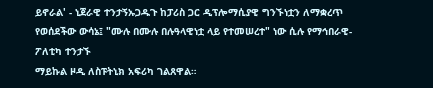ይኖራል' - ኒጀራዊ ተንታኝኡጋዱጉ ከፓሪስ ጋር ዲፕሎማሲያዊ ግንኙነቷን ለማቋረጥ የወሰደችው ውሳኔ፤ "ሙሉ በሙሉ በሉዓላዊነቷ ላይ የተመሠረተ" ነው ሲሉ የማኅበራዊ-ፖለቲካ ተንታኙ
ማይኩል ዞዲ ለስፑትኒክ አፍሪካ ገልጸዋል።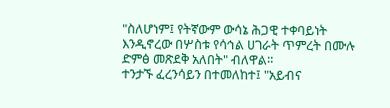"ስለሆነም፤ የትኛውም ውሳኔ ሕጋዊ ተቀባይነት እንዲኖረው በሦስቱ የሳኅል ሀገራት ጥምረት በሙሉ ድምፅ መጽደቅ አለበት" ብለዋል።
ተንታኙ ፈረንሳይን በተመለከተ፤ "አይብና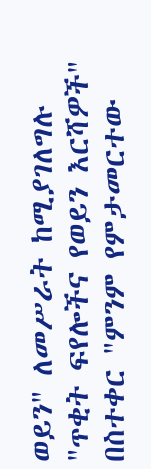ወይን" ለመሥራት ከሚያገለግሉ "ጥቂት ፍየሎችና የወይን እርሻዎች" በስተቀር "ምንም የምታመርተው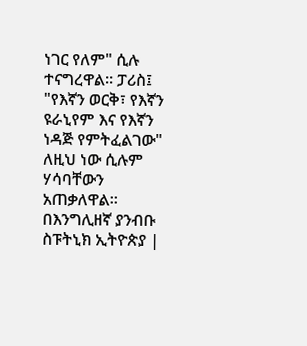ነገር የለም" ሲሉ ተናግረዋል። ፓሪስ፤ "የእኛን ወርቅ፣ የእኛን ዩራኒየም እና የእኛን ነዳጅ የምትፈልገው" ለዚህ ነው ሲሉም ሃሳባቸውን አጠቃለዋል።
በእንግሊዘኛ ያንብቡ ስፑትኒክ ኢትዮጵያ |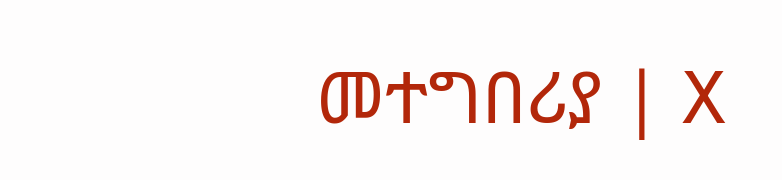መተግበሪያ | X